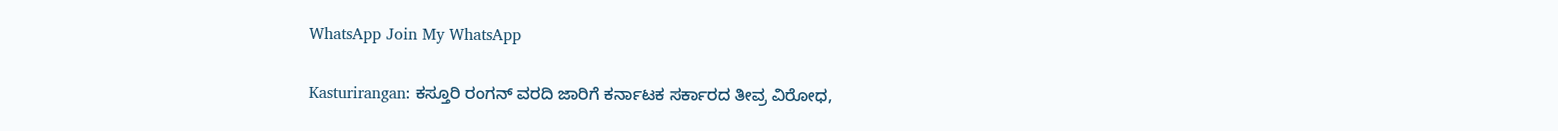WhatsApp Join My WhatsApp

Kasturirangan: ಕಸ್ತೂರಿ ರಂಗನ್ ವರದಿ ಜಾರಿಗೆ ಕರ್ನಾಟಕ ಸರ್ಕಾರದ ತೀವ್ರ ವಿರೋಧ,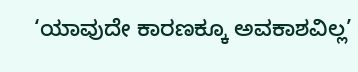‘ಯಾವುದೇ ಕಾರಣಕ್ಕೂ ಅವಕಾಶವಿಲ್ಲ’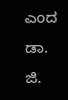ಎಂದ ಡಾ. ಜಿ.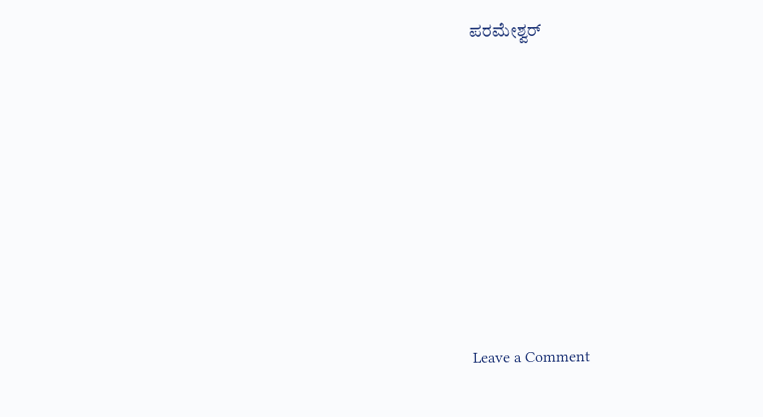ಪರಮೇಶ್ವರ್









Leave a Comment